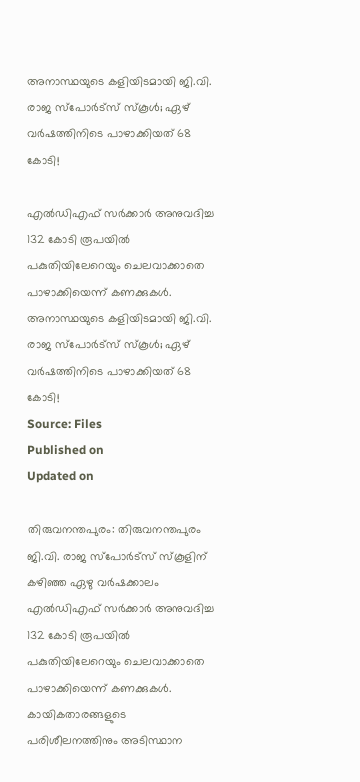അനാസ്ഥയുടെ കളിയിടമായി ജി.വി. രാജ സ്പോര്‍ട്‌സ് സ്കൂള്‍; ഏഴ് വര്‍ഷത്തിനിടെ പാഴാക്കിയത് 68 കോടി!

എൽഡിഎഫ് സർക്കാർ അനുവദിച്ച 132 കോടി രൂപയിൽ പകുതിയിലേറെയും ചെലവാക്കാതെ പാഴാക്കിയെന്ന് കണക്കുകൾ.
അനാസ്ഥയുടെ കളിയിടമായി ജി.വി. രാജ സ്പോര്‍ട്‌സ് സ്കൂള്‍; ഏഴ് വര്‍ഷത്തിനിടെ പാഴാക്കിയത് 68 കോടി!
Source: Files
Published on
Updated on

തിരുവനന്തപുരം: തിരുവനന്തപുരം ജി.വി. രാജ സ്പോർട്സ് സ്കൂളിന് കഴിഞ്ഞ ഏഴു വർഷക്കാലം എൽഡിഎഫ് സർക്കാർ അനുവദിച്ച 132 കോടി രൂപയിൽ പകുതിയിലേറെയും ചെലവാക്കാതെ പാഴാക്കിയെന്ന് കണക്കുകൾ. കായികതാരങ്ങളുടെ പരിശീലനത്തിനും അടിസ്ഥാന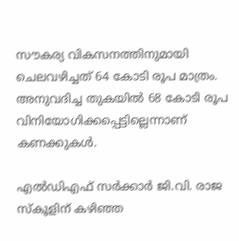സൗകര്യ വികസനത്തിനുമായി ചെലവഴിച്ചത് 64 കോടി രൂപ മാത്രം. അനുവദിച്ച തുകയിൽ 68 കോടി രൂപ വിനിയോഗിക്കപ്പെട്ടില്ലെന്നാണ് കണക്കുകൾ.

എൽഡിഎഫ് സർക്കാർ ജി.വി. രാജ സ്കൂളിന് കഴിഞ്ഞ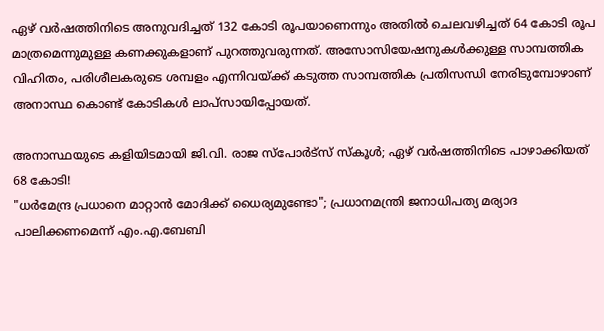ഏഴ് വർഷത്തിനിടെ അനുവദിച്ചത് 132 കോടി രൂപയാണെന്നും അതിൽ ചെലവഴിച്ചത് 64 കോടി രൂപ മാത്രമെന്നുമുള്ള കണക്കുകളാണ് പുറത്തുവരുന്നത്. അസോസിയേഷനുകൾക്കുള്ള സാമ്പത്തിക വിഹിതം, പരിശീലകരുടെ ശമ്പളം എന്നിവയ്ക്ക് കടുത്ത സാമ്പത്തിക പ്രതിസന്ധി നേരിടുമ്പോഴാണ് അനാസ്ഥ കൊണ്ട് കോടികൾ ലാപ്സായിപ്പോയത്.

അനാസ്ഥയുടെ കളിയിടമായി ജി.വി. രാജ സ്പോര്‍ട്‌സ് സ്കൂള്‍; ഏഴ് വര്‍ഷത്തിനിടെ പാഴാക്കിയത് 68 കോടി!
"ധർമേന്ദ്ര പ്രധാനെ മാറ്റാൻ മോദിക്ക് ധൈര്യമുണ്ടോ"; പ്രധാനമന്ത്രി ജനാധിപത്യ മര്യാദ പാലിക്കണമെന്ന് എം.എ.ബേബി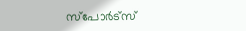സ്പോ‍ർട്സ്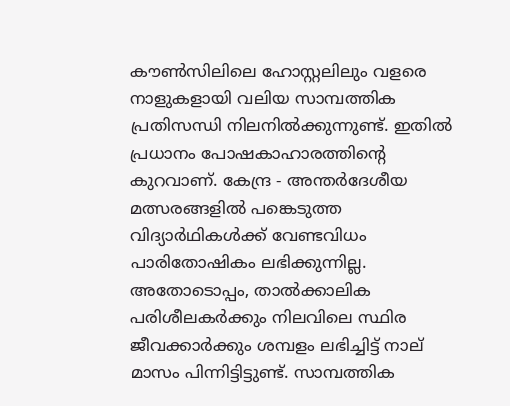കൗൺസിലിലെ ഹോസ്റ്റലിലും വളരെ നാളുകളായി വലിയ സാമ്പത്തിക പ്രതിസന്ധി നിലനിൽക്കുന്നുണ്ട്. ഇതിൽ പ്രധാനം പോഷകാഹാരത്തിൻ്റെ കുറവാണ്. കേന്ദ്ര - അന്തർദേശീയ മത്സരങ്ങളിൽ പങ്കെടുത്ത വിദ്യാർഥികൾക്ക് വേണ്ടവിധം പാരിതോഷികം ലഭിക്കുന്നില്ല. അതോടൊപ്പം, താൽക്കാലിക പരിശീലകർക്കും നിലവിലെ സ്ഥിര ജീവക്കാർക്കും ശമ്പളം ലഭിച്ചിട്ട് നാല് മാസം പിന്നിട്ടിട്ടുണ്ട്. സാമ്പത്തിക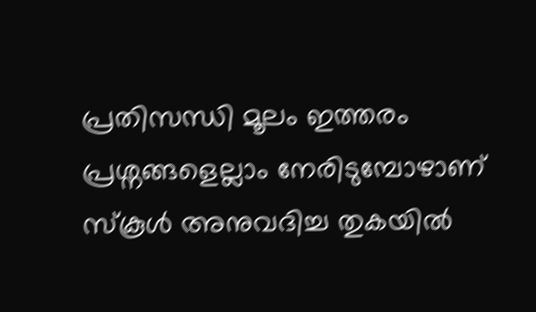പ്രതിസന്ധി മൂലം ഇത്തരം പ്രശ്നങ്ങളെല്ലാം നേരിടുമ്പോഴാണ് സ്കൂൾ അനുവദിച്ച തുകയിൽ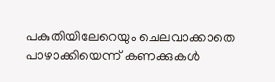പകുതിയിലേറെയും ചെലവാക്കാതെ പാഴാക്കിയെന്ന് കണക്കുകൾ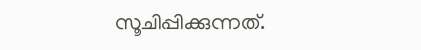സൂചിപ്പിക്കുന്നത്.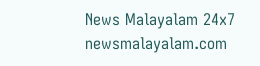News Malayalam 24x7
newsmalayalam.com